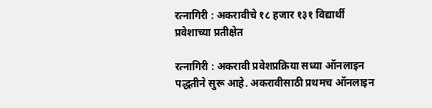रत्नागिरी : अकरावीचे १८ हजार १३१ विद्यार्थी प्रवेशाच्या प्रतीक्षेत

रत्नागिरी : अकरावी प्रवेशप्रक्रिया सध्या ऑनलाइन पद्धतीने सुरू आहे. अकरावीसाठी प्रथमच ऑनलाइन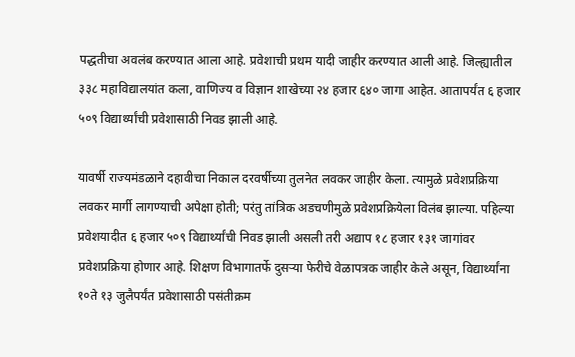पद्धतीचा अवलंब करण्यात आला आहे. प्रवेशाची प्रथम यादी जाहीर करण्यात आली आहे. जिल्ह्यातील ३३८ महाविद्यालयांत कला, वाणिज्य व विज्ञान शाखेच्या २४ हजार ६४० जागा आहेत. आतापर्यंत ६ हजार ५०९ विद्यार्थ्यांची प्रवेशासाठी निवड झाली आहे.

यावर्षी राज्यमंडळाने दहावीचा निकाल दरवर्षीच्या तुलनेत लवकर जाहीर केला. त्यामुळे प्रवेशप्रक्रिया लवकर मार्गी लागण्याची अपेक्षा होती; परंतु तांत्रिक अडचणीमुळे प्रवेशप्रक्रियेला विलंब झाल्या. पहिल्या प्रवेशयादीत ६ हजार ५०९ विद्यार्थ्यांची निवड झाली असली तरी अद्याप १८ हजार १३१ जागांवर प्रवेशप्रक्रिया होणार आहे. शिक्षण विभागातर्फे दुसऱ्या फेरीचे वेळापत्रक जाहीर केले असून, विद्यार्थ्यांना १०ते १३ जुलैपर्यंत प्रवेशासाठी पसंतीक्रम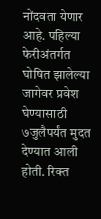नोंदवता येणार आहे. पहिल्या फेरीअंतर्गत घोषित झालेल्या जागेवर प्रवेश घेण्यासाठी ७जुलैपर्यंत मुदत देण्यात आली होती. रिक्त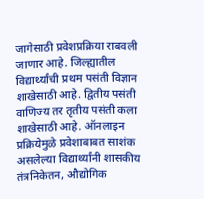जागेसाठी प्रवेशप्रक्रिया राबवली जाणार आहे. जिल्ह्यातील विद्यार्थ्यांची प्रथम पसंती विज्ञान शाखेसाठी आहे. द्वितीय पसंती वाणिज्य तर तृतीय पसंती कला शाखेसाठी आहे. ऑनलाइन प्रक्रियेमुळे प्रवेशाबाबत साशंक असलेल्या विद्यार्थ्यांनी शासकीय तंत्रनिकेतन, औद्योगिक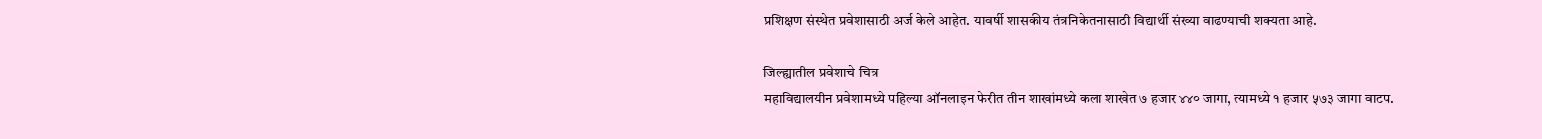प्रशिक्षण संस्थेत प्रवेशासाठी अर्ज केले आहेत. यावर्षी शासकीय तंत्रनिकेतनासाठी विद्यार्थी संख्या वाढण्याची शक्यता आहे.

जिल्ह्यातील प्रवेशाचे चित्र
महाविद्यालयीन प्रवेशामध्ये पहिल्या ऑनलाइन फेरीत तीन शाखांमध्ये कला शाखेत ७ हजार ४४० जागा, त्यामध्ये १ हजार ५७३ जागा वाटप.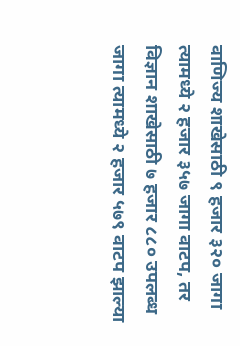वाणिज्य शाखेसाठी ९ हजार ३२० जागा त्यामध्ये २ हजार ३५७ जागा वाटप, तर विज्ञान शाखेसाठी ७ हजार ८८० उपलब्ध जागा त्यामध्ये २ हजार ५७९ वाटप झाल्या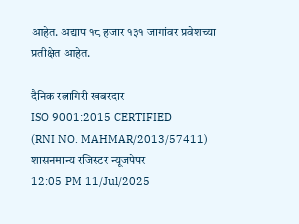आहेत. अद्याप १८ हजार १३१ जागांवर प्रवेशच्या प्रतीक्षेत आहेत.

दैनिक रत्नागिरी खबरदार
ISO 9001:2015 CERTIFIED
(RNI NO. MAHMAR/2013/57411)
शासनमान्य रजिस्टर न्यूजपेपर
12:05 PM 11/Jul/2025